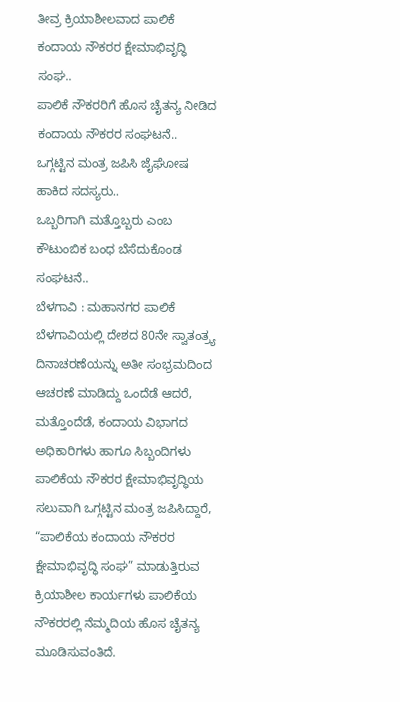ತೀವ್ರ ಕ್ರಿಯಾಶೀಲವಾದ ಪಾಲಿಕೆ ಕಂದಾಯ ನೌಕರರ ಕ್ಷೇಮಾಭಿವೃದ್ಧಿ ಸಂಘ..
ಪಾಲಿಕೆ ನೌಕರರಿಗೆ ಹೊಸ ಚೈತನ್ಯ ನೀಡಿದ ಕಂದಾಯ ನೌಕರರ ಸಂಘಟನೆ..
ಒಗ್ಗಟ್ಟಿನ ಮಂತ್ರ ಜಪಿಸಿ ಜೈಘೋಷ ಹಾಕಿದ ಸದಸ್ಯರು..
ಒಬ್ಬರಿಗಾಗಿ ಮತ್ತೊಬ್ಬರು ಎಂಬ ಕೌಟುಂಬಿಕ ಬಂಧ ಬೆಸೆದುಕೊಂಡ ಸಂಘಟನೆ..
ಬೆಳಗಾವಿ : ಮಹಾನಗರ ಪಾಲಿಕೆ ಬೆಳಗಾವಿಯಲ್ಲಿ ದೇಶದ 80ನೇ ಸ್ವಾತಂತ್ರ್ಯ ದಿನಾಚರಣೆಯನ್ನು ಅತೀ ಸಂಭ್ರಮದಿಂದ ಆಚರಣೆ ಮಾಡಿದ್ದು ಒಂದೆಡೆ ಆದರೆ, ಮತ್ತೊಂದೆಡೆ, ಕಂದಾಯ ವಿಭಾಗದ ಅಧಿಕಾರಿಗಳು ಹಾಗೂ ಸಿಬ್ಬಂದಿಗಳು ಪಾಲಿಕೆಯ ನೌಕರರ ಕ್ಷೇಮಾಭಿವೃದ್ಧಿಯ ಸಲುವಾಗಿ ಒಗ್ಗಟ್ಟಿನ ಮಂತ್ರ ಜಪಿಸಿದ್ದಾರೆ, “ಪಾಲಿಕೆಯ ಕಂದಾಯ ನೌಕರರ ಕ್ಷೇಮಾಭಿವೃದ್ಧಿ ಸಂಘ” ಮಾಡುತ್ತಿರುವ ಕ್ರಿಯಾಶೀಲ ಕಾರ್ಯಗಳು ಪಾಲಿಕೆಯ ನೌಕರರಲ್ಲಿ ನೆಮ್ಮದಿಯ ಹೊಸ ಚೈತನ್ಯ ಮೂಡಿಸುವಂತಿದೆ.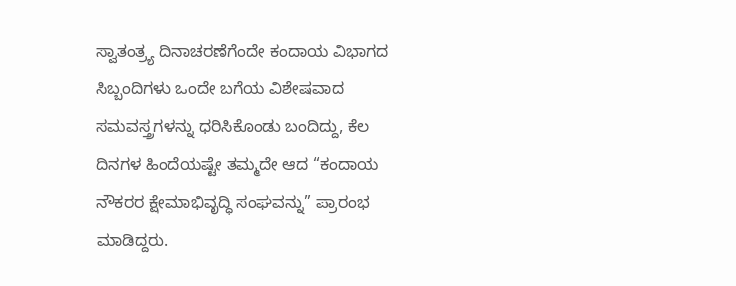ಸ್ವಾತಂತ್ರ್ಯ ದಿನಾಚರಣೆಗೆಂದೇ ಕಂದಾಯ ವಿಭಾಗದ ಸಿಬ್ಬಂದಿಗಳು ಒಂದೇ ಬಗೆಯ ವಿಶೇಷವಾದ ಸಮವಸ್ತ್ರಗಳನ್ನು ಧರಿಸಿಕೊಂಡು ಬಂದಿದ್ದು, ಕೆಲ ದಿನಗಳ ಹಿಂದೆಯಷ್ಟೇ ತಮ್ಮದೇ ಆದ “ಕಂದಾಯ ನೌಕರರ ಕ್ಷೇಮಾಭಿವೃದ್ಧಿ ಸಂಘವನ್ನು” ಪ್ರಾರಂಭ ಮಾಡಿದ್ದರು.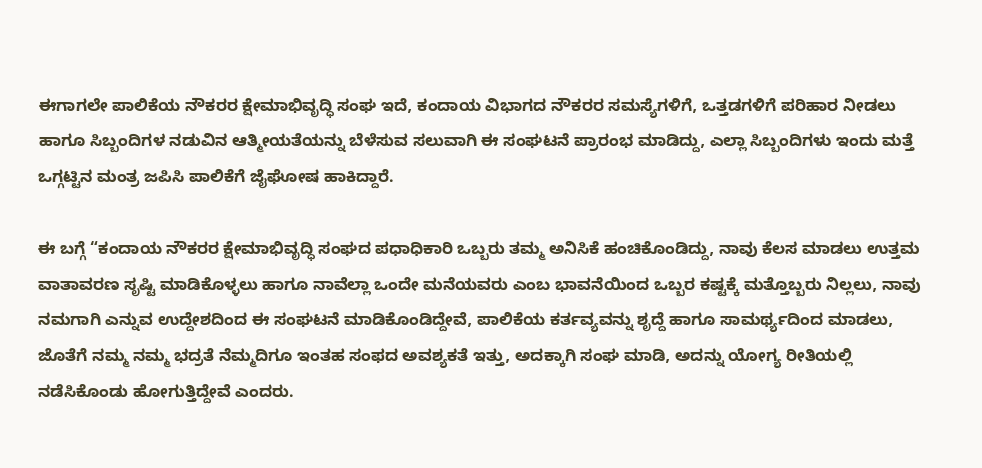ಈಗಾಗಲೇ ಪಾಲಿಕೆಯ ನೌಕರರ ಕ್ಷೇಮಾಭಿವೃದ್ಧಿ ಸಂಘ ಇದೆ, ಕಂದಾಯ ವಿಭಾಗದ ನೌಕರರ ಸಮಸ್ಯೆಗಳಿಗೆ, ಒತ್ತಡಗಳಿಗೆ ಪರಿಹಾರ ನೀಡಲು ಹಾಗೂ ಸಿಬ್ಬಂದಿಗಳ ನಡುವಿನ ಆತ್ಮೀಯತೆಯನ್ನು ಬೆಳೆಸುವ ಸಲುವಾಗಿ ಈ ಸಂಘಟನೆ ಪ್ರಾರಂಭ ಮಾಡಿದ್ದು, ಎಲ್ಲಾ ಸಿಬ್ಬಂದಿಗಳು ಇಂದು ಮತ್ತೆ ಒಗ್ಗಟ್ಟಿನ ಮಂತ್ರ ಜಪಿಸಿ ಪಾಲಿಕೆಗೆ ಜೈಘೋಷ ಹಾಕಿದ್ದಾರೆ.

ಈ ಬಗ್ಗೆ “ಕಂದಾಯ ನೌಕರರ ಕ್ಷೇಮಾಭಿವೃದ್ಧಿ ಸಂಘದ ಪಧಾಧಿಕಾರಿ ಒಬ್ಬರು ತಮ್ಮ ಅನಿಸಿಕೆ ಹಂಚಿಕೊಂಡಿದ್ದು, ನಾವು ಕೆಲಸ ಮಾಡಲು ಉತ್ತಮ ವಾತಾವರಣ ಸೃಷ್ಟಿ ಮಾಡಿಕೊಳ್ಳಲು ಹಾಗೂ ನಾವೆಲ್ಲಾ ಒಂದೇ ಮನೆಯವರು ಎಂಬ ಭಾವನೆಯಿಂದ ಒಬ್ಬರ ಕಷ್ಟಕ್ಕೆ ಮತ್ತೊಬ್ಬರು ನಿಲ್ಲಲು, ನಾವು ನಮಗಾಗಿ ಎನ್ನುವ ಉದ್ದೇಶದಿಂದ ಈ ಸಂಘಟನೆ ಮಾಡಿಕೊಂಡಿದ್ದೇವೆ, ಪಾಲಿಕೆಯ ಕರ್ತವ್ಯವನ್ನು ಶೃದ್ದೆ ಹಾಗೂ ಸಾಮರ್ಥ್ಯದಿಂದ ಮಾಡಲು, ಜೊತೆಗೆ ನಮ್ಮ ನಮ್ಮ ಭದ್ರತೆ ನೆಮ್ಮದಿಗೂ ಇಂತಹ ಸಂಫದ ಅವಶ್ಯಕತೆ ಇತ್ತು, ಅದಕ್ಕಾಗಿ ಸಂಘ ಮಾಡಿ, ಅದನ್ನು ಯೋಗ್ಯ ರೀತಿಯಲ್ಲಿ ನಡೆಸಿಕೊಂಡು ಹೋಗುತ್ತಿದ್ದೇವೆ ಎಂದರು.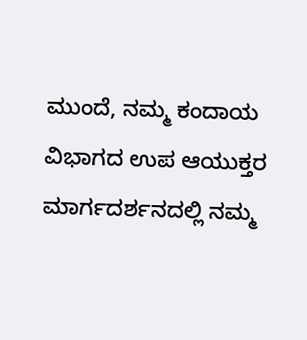ಮುಂದೆ, ನಮ್ಮ ಕಂದಾಯ ವಿಭಾಗದ ಉಪ ಆಯುಕ್ತರ ಮಾರ್ಗದರ್ಶನದಲ್ಲಿ ನಮ್ಮ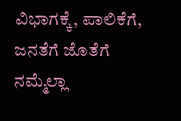ವಿಭಾಗಕ್ಕೆ, ಪಾಲಿಕೆಗೆ, ಜನತೆಗೆ ಜೊತೆಗೆ ನಮ್ಮೆಲ್ಲಾ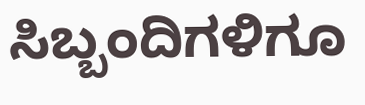ಸಿಬ್ಬಂದಿಗಳಿಗೂ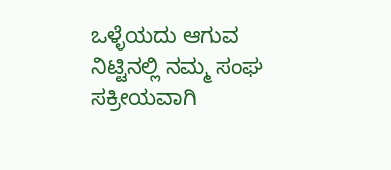ಒಳ್ಳೆಯದು ಆಗುವ ನಿಟ್ಟಿನಲ್ಲಿ ನಮ್ಮ ಸಂಘ ಸಕ್ರೀಯವಾಗಿ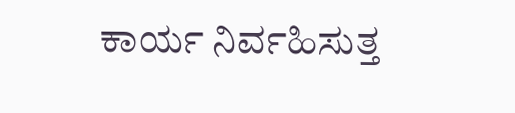ಕಾರ್ಯ ನಿರ್ವಹಿಸುತ್ತ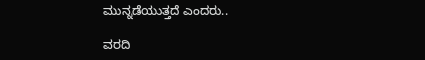ಮುನ್ನಡೆಯುತ್ತದೆ ಎಂದರು..

ವರದಿ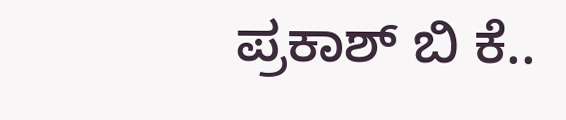ಪ್ರಕಾಶ್ ಬಿ ಕೆ..